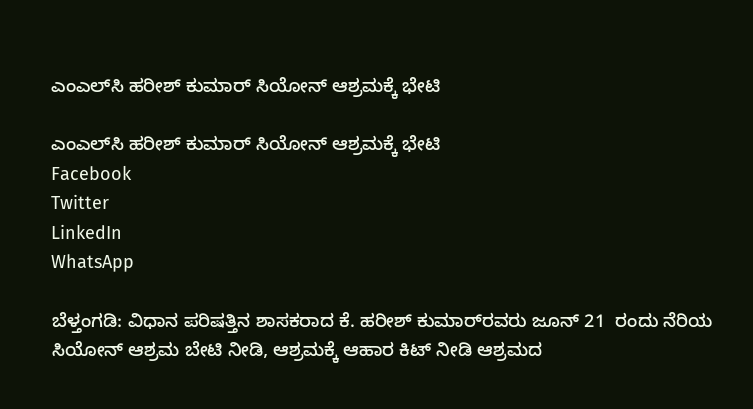ಎಂಎಲ್‌ಸಿ ಹರೀಶ್ ಕುಮಾರ್ ಸಿಯೋನ್ ಆಶ್ರಮಕ್ಕೆ ಭೇಟಿ

ಎಂಎಲ್‌ಸಿ ಹರೀಶ್ ಕುಮಾರ್ ಸಿಯೋನ್ ಆಶ್ರಮಕ್ಕೆ ಭೇಟಿ
Facebook
Twitter
LinkedIn
WhatsApp

ಬೆಳ್ತಂಗಡಿ: ವಿಧಾನ ಪರಿಷತ್ತಿನ ಶಾಸಕರಾದ ಕೆ. ಹರೀಶ್ ಕುಮಾರ್‌ರವರು ಜೂನ್ 21  ರಂದು ನೆರಿಯ ಸಿಯೋನ್ ಆಶ್ರಮ ಬೇಟಿ ನೀಡಿ, ಆಶ್ರಮಕ್ಕೆ ಆಹಾರ ಕಿಟ್ ನೀಡಿ ಆಶ್ರಮದ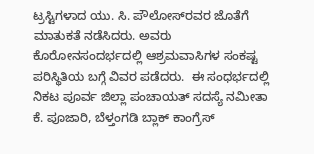ಟ್ರಸ್ಟಿಗಳಾದ ಯು. ಸಿ. ಪೌಲೋಸ್‌ರವರ ಜೊತೆಗೆ ಮಾತುಕತೆ ನಡೆಸಿದರು. ಅವರು ಕೊರೋನಸಂದರ್ಭದಲ್ಲಿ ಆಶ್ರಮವಾಸಿಗಳ ಸಂಕಷ್ಟ ಪರಿಸ್ಥಿತಿಯ ಬಗ್ಗೆ ವಿವರ ಪಡೆದರು.  ಈ ಸಂಧರ್ಭದಲ್ಲಿ ನಿಕಟ ಪೂರ್ವ ಜಿಲ್ಲಾ ಪಂಚಾಯತ್ ಸದಸ್ಯೆ ನಮೀತಾ ಕೆ. ಪೂಜಾರಿ, ಬೆಳ್ತಂಗಡಿ ಬ್ಲಾಕ್ ಕಾಂಗ್ರೆಸ್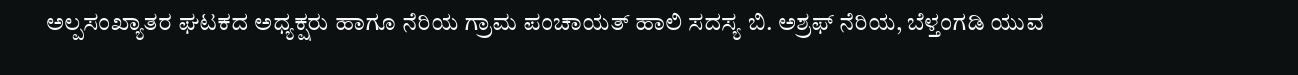ಅಲ್ಪಸಂಖ್ಯಾತರ ಘಟಕದ ಅಧ್ಯಕ್ಷರು ಹಾಗೂ ನೆರಿಯ ಗ್ರಾಮ ಪಂಚಾಯತ್ ಹಾಲಿ ಸದಸ್ಯ ಬಿ. ಅಶ್ರಫ್ ನೆರಿಯ, ಬೆಳ್ತಂಗಡಿ ಯುವ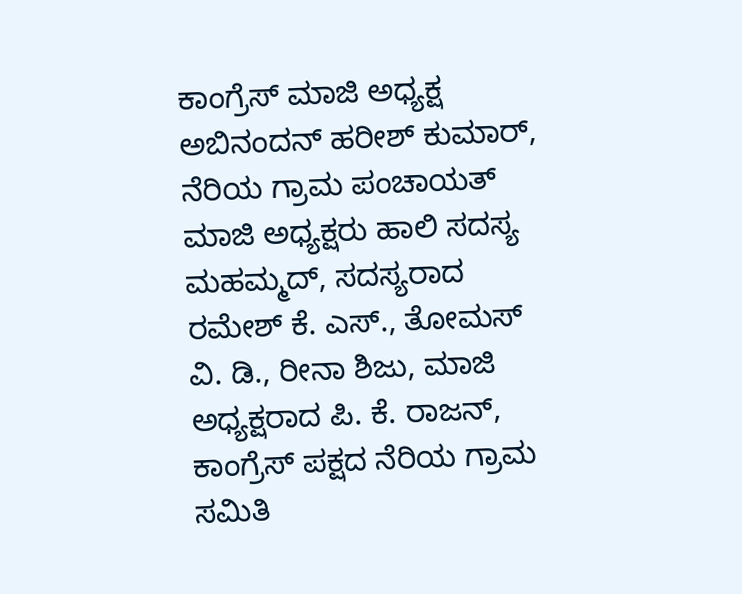ಕಾಂಗ್ರೆಸ್‌ ಮಾಜಿ ಅಧ್ಯಕ್ಷ ಅಬಿನಂದನ್ ಹರೀಶ್ ಕುಮಾರ್, ನೆರಿಯ ಗ್ರಾಮ ಪಂಚಾಯತ್ ಮಾಜಿ ಅಧ್ಯಕ್ಷರು ಹಾಲಿ ಸದಸ್ಯ ಮಹಮ್ಮದ್, ಸದಸ್ಯರಾದ ರಮೇಶ್ ಕೆ. ಎಸ್., ತೋಮಸ್ ವಿ. ಡಿ., ರೀನಾ ಶಿಜು, ಮಾಜಿ ಅಧ್ಯಕ್ಷರಾದ ಪಿ. ಕೆ. ರಾಜನ್, ಕಾಂಗ್ರೆಸ್ ಪಕ್ಷದ ನೆರಿಯ ಗ್ರಾಮ ಸಮಿತಿ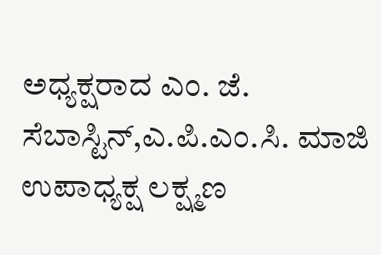ಅಧ್ಯಕ್ಷರಾದ ಎಂ. ಜೆ. ಸೆಬಾಸ್ಟಿನ್,ಎ.ಪಿ.ಎಂ.ಸಿ. ಮಾಜಿ ಉಪಾಧ್ಯಕ್ಷ ಲಕ್ಷ್ಮಣ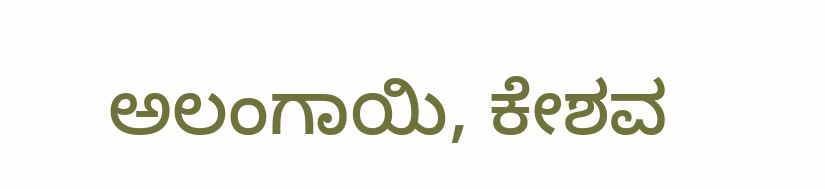ಅಲಂಗಾಯಿ, ಕೇಶವ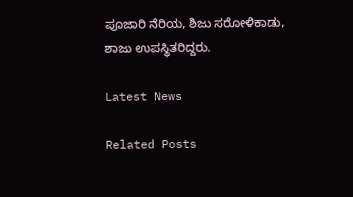ಪೂಜಾರಿ ನೆರಿಯ, ಶಿಜು ಸರೋಳಿಕಾಡು, ಶಾಜು ಉಪಸ್ಥಿತರಿದ್ದರು.

Latest News

Related Posts